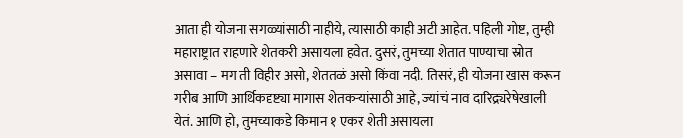आता ही योजना सगळ्यांसाठी नाहीये, त्यासाठी काही अटी आहेत. पहिली गोष्ट, तुम्ही महाराष्ट्रात राहणारे शेतकरी असायला हवेत. दुसरं, तुमच्या शेतात पाण्याचा स्रोत असावा – मग ती विहीर असो, शेततळं असो किंवा नदी. तिसरं, ही योजना खास करून गरीब आणि आर्थिकदृष्ट्या मागास शेतकऱ्यांसाठी आहे, ज्यांचं नाव दारिद्र्यरेषेखाली येतं. आणि हो, तुमच्याकडे किमान १ एकर शेती असायला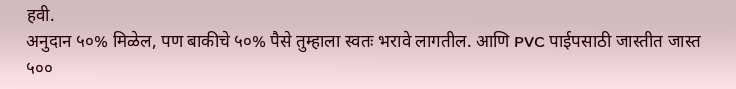हवी.
अनुदान ५०% मिळेल, पण बाकीचे ५०% पैसे तुम्हाला स्वतः भरावे लागतील. आणि PVC पाईपसाठी जास्तीत जास्त ५००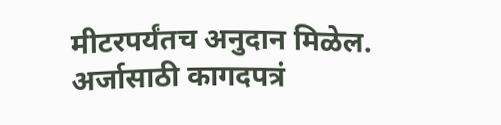मीटरपर्यंतच अनुदान मिळेल.
अर्जासाठी कागदपत्रं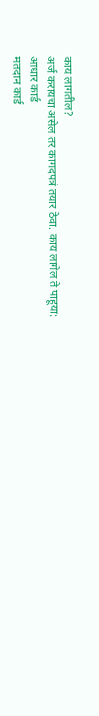काय लागतील?
अर्ज करायचा असेल तर कागदपत्रं तयार ठेवा. काय लागेल ते पाहूया:
आधार कार्ड
मतदान कार्ड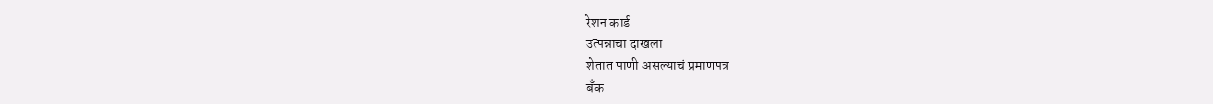रेशन कार्ड
उत्पन्नाचा दाखला
शेतात पाणी असल्याचं प्रमाणपत्र
बँक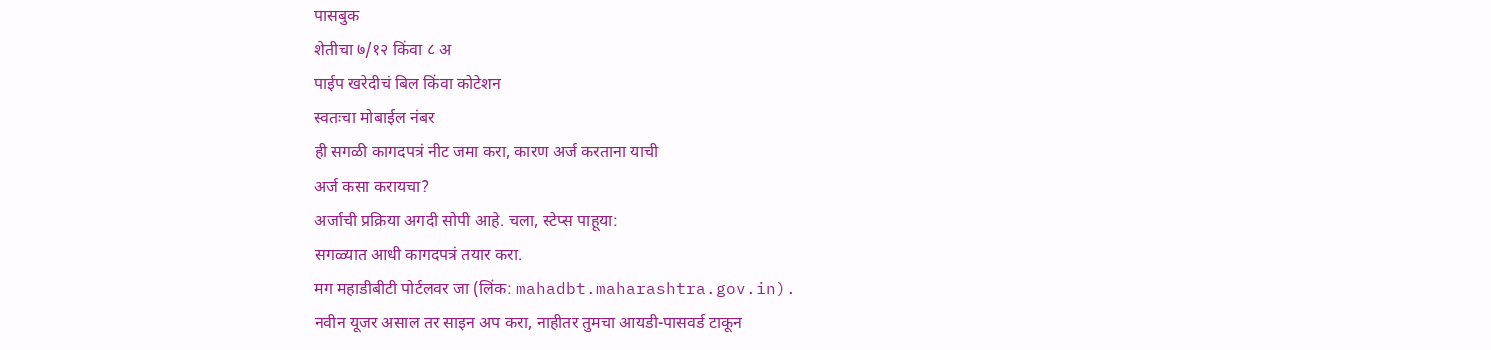पासबुक
शेतीचा ७/१२ किंवा ८ अ
पाईप खरेदीचं बिल किंवा कोटेशन
स्वतःचा मोबाईल नंबर
ही सगळी कागदपत्रं नीट जमा करा, कारण अर्ज करताना याची
अर्ज कसा करायचा?
अर्जाची प्रक्रिया अगदी सोपी आहे. चला, स्टेप्स पाहूया:
सगळ्यात आधी कागदपत्रं तयार करा.
मग महाडीबीटी पोर्टलवर जा (लिंक: mahadbt.maharashtra.gov.in).
नवीन यूजर असाल तर साइन अप करा, नाहीतर तुमचा आयडी-पासवर्ड टाकून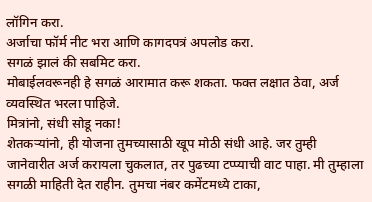लॉगिन करा.
अर्जाचा फॉर्म नीट भरा आणि कागदपत्रं अपलोड करा.
सगळं झालं की सबमिट करा.
मोबाईलवरूनही हे सगळं आरामात करू शकता. फक्त लक्षात ठेवा, अर्ज व्यवस्थित भरला पाहिजे.
मित्रांनो, संधी सोडू नका!
शेतकऱ्यांनो, ही योजना तुमच्यासाठी खूप मोठी संधी आहे. जर तुम्ही जानेवारीत अर्ज करायला चुकलात, तर पुढच्या टप्प्याची वाट पाहा. मी तुम्हाला सगळी माहिती देत राहीन. तुमचा नंबर कमेंटमध्ये टाका,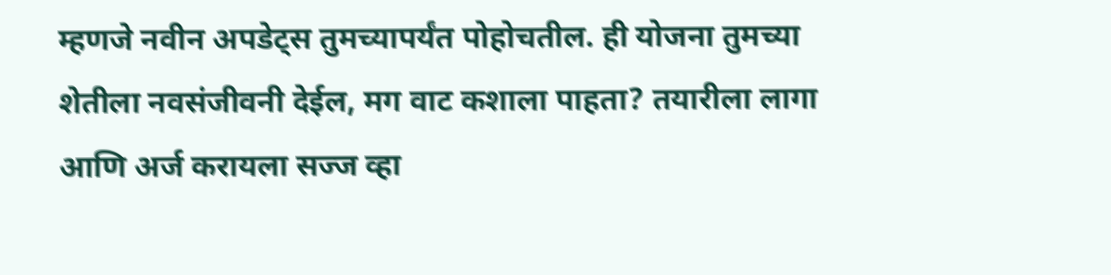म्हणजे नवीन अपडेट्स तुमच्यापर्यंत पोहोचतील. ही योजना तुमच्या शेतीला नवसंजीवनी देईल, मग वाट कशाला पाहता? तयारीला लागा आणि अर्ज करायला सज्ज व्हा